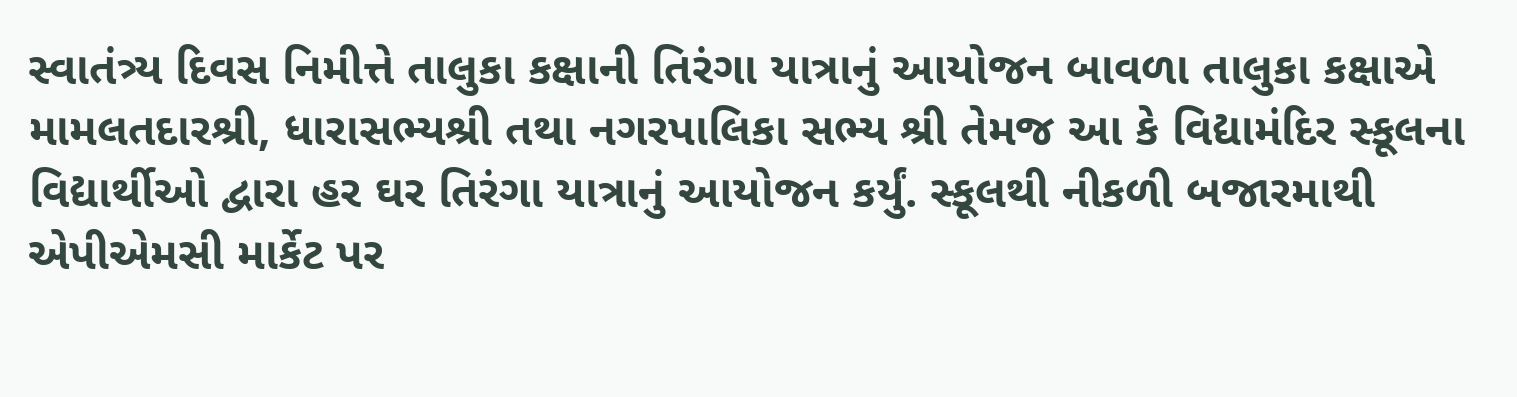સ્વાતંત્ર્ય દિવસ નિમીત્તે તાલુકા કક્ષાની તિરંગા યાત્રાનું આયોજન બાવળા તાલુકા કક્ષાએ મામલતદારશ્રી, ધારાસભ્યશ્રી તથા નગરપાલિકા સભ્ય શ્રી તેમજ આ કે વિદ્યામંદિર સ્કૂલના વિદ્યાર્થીઓ દ્વારા હર ઘર તિરંગા યાત્રાનું આયોજન કર્યું. સ્કૂલથી નીકળી બજારમાથી એપીએમસી માર્કેટ પર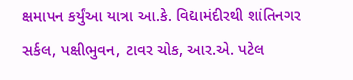ક્ષમાપન કર્યુંઆ યાત્રા આ.કે. વિદ્યામંદીરથી શાંતિનગર સર્કલ, પક્ષીભુવન, ટાવર ચોક, આર.એ. પટેલ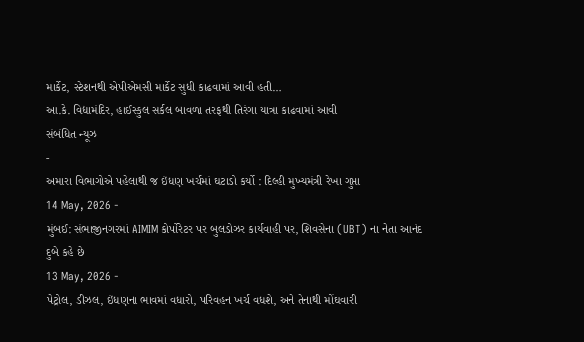માર્કેટ, સ્ટેશનથી એપીએમસી માર્કેટ સુધી કાઢવામાં આવી હતી…
આ.કે. વિદ્યામંદિર, હાઈસ્કુલ સર્કલ બાવળા તરફથી તિરંગા યાત્રા કાઢવામાં આવી
સંબંધિત ન્યૂઝ
-
અમારા વિભાગોએ પહેલાથી જ ઇંધણ ખર્ચમાં ઘટાડો કર્યો : દિલ્હી મુખ્યમંત્રી રેખા ગુપ્તા
14 May, 2026 -
મુંબઈ: સંભાજીનગરમાં AIMIM કોર્પોરેટર પર બુલડોઝર કાર્યવાહી પર, શિવસેના (UBT) ના નેતા આનંદ દુબે કહે છે
13 May, 2026 -
પેટ્રોલ, ડીઝલ, ઇંધણના ભાવમાં વધારો, પરિવહન ખર્ચ વધશે, અને તેનાથી મોંઘવારી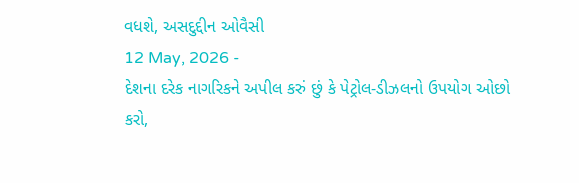વધશે, અસદુદ્દીન ઓવૈસી
12 May, 2026 -
દેશના દરેક નાગરિકને અપીલ કરું છું કે પેટ્રોલ-ડીઝલનો ઉપયોગ ઓછો કરો,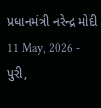પ્રધાનમંત્રી નરેન્દ્ર મોદી
11 May, 2026 -
પુરી,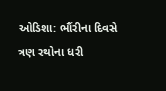ઓડિશા: ભૌંરીના દિવસે ત્રણ રથોના ધરી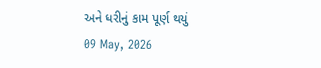અને ધરીનું કામ પૂર્ણ થયું
09 May, 2026